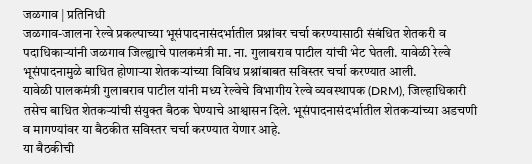जळगाव | प्रतिनिधी
जळगाव-जालना रेल्वे प्रकल्पाच्या भूसंपादनासंदर्भातील प्रश्नांवर चर्चा करण्यासाठी संबंधित शेतकरी व पदाधिकाऱ्यांनी जळगाव जिल्ह्याचे पालकमंत्री मा. ना. गुलाबराव पाटील यांची भेट घेतली. यावेळी रेल्वे भूसंपादनामुळे बाधित होणाऱ्या शेतकऱ्यांच्या विविध प्रश्नांबाबत सविस्तर चर्चा करण्यात आली.
यावेळी पालकमंत्री गुलाबराव पाटील यांनी मध्य रेल्वेचे विभागीय रेल्वे व्यवस्थापक (DRM), जिल्हाधिकारी तसेच बाधित शेतकऱ्यांची संयुक्त बैठक घेण्याचे आश्वासन दिले. भूसंपादनासंदर्भातील शेतकऱ्यांच्या अडचणी व मागण्यांवर या बैठकीत सविस्तर चर्चा करण्यात येणार आहे.
या बैठकीची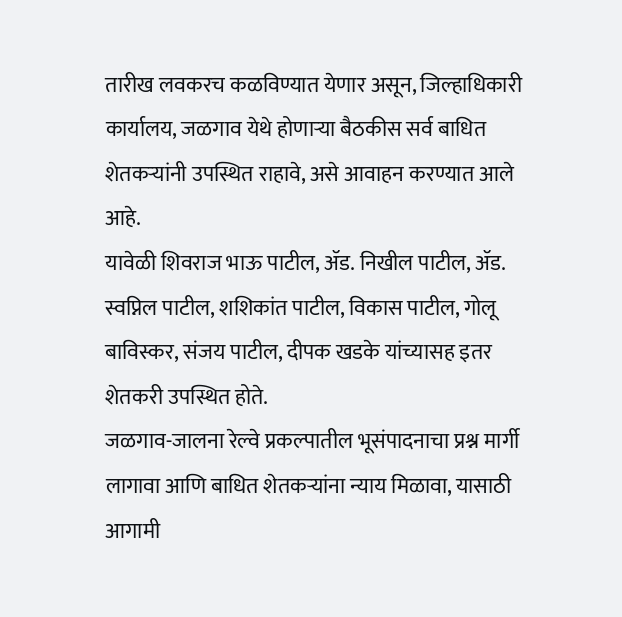तारीख लवकरच कळविण्यात येणार असून, जिल्हाधिकारी कार्यालय, जळगाव येथे होणाऱ्या बैठकीस सर्व बाधित शेतकऱ्यांनी उपस्थित राहावे, असे आवाहन करण्यात आले आहे.
यावेळी शिवराज भाऊ पाटील, ॲड. निखील पाटील, ॲड. स्वप्निल पाटील, शशिकांत पाटील, विकास पाटील, गोलू बाविस्कर, संजय पाटील, दीपक खडके यांच्यासह इतर शेतकरी उपस्थित होते.
जळगाव-जालना रेल्वे प्रकल्पातील भूसंपादनाचा प्रश्न मार्गी लागावा आणि बाधित शेतकऱ्यांना न्याय मिळावा, यासाठी आगामी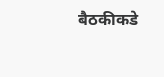बैठकीकडे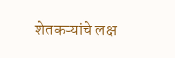शेतकऱ्यांचे लक्ष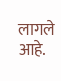लागले आहे.